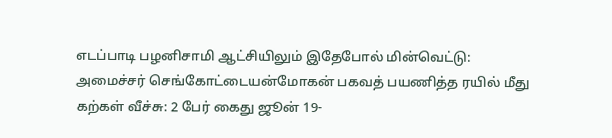எடப்பாடி பழனிசாமி ஆட்சியிலும் இதேபோல் மின்வெட்டு: அமைச்சர் செங்கோட்டையன்மோகன் பகவத் பயணித்த ரயில் மீது கற்கள் வீச்சு: 2 பேர் கைது ஜூன் 19-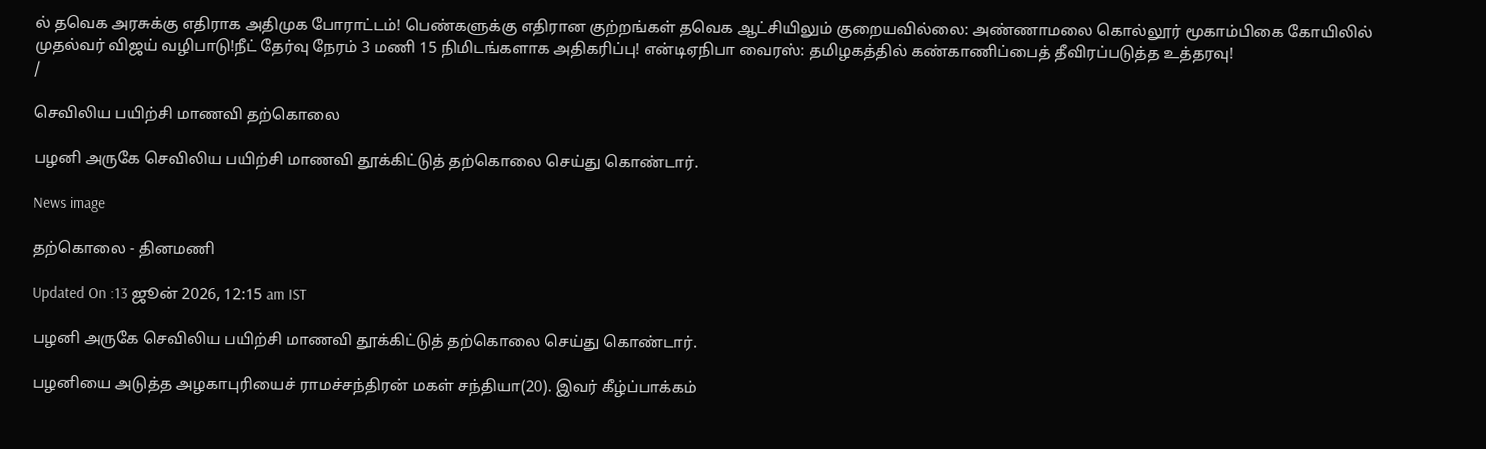ல் தவெக அரசுக்கு எதிராக அதிமுக போராட்டம்! பெண்களுக்கு எதிரான குற்றங்கள் தவெக ஆட்சியிலும் குறையவில்லை: அண்ணாமலை கொல்லூர் மூகாம்பிகை கோயிலில் முதல்வர் விஜய் வழிபாடு!நீட் தேர்வு நேரம் 3 மணி 15 நிமிடங்களாக அதிகரிப்பு! என்டிஏநிபா வைரஸ்: தமிழகத்தில் கண்காணிப்பைத் தீவிரப்படுத்த உத்தரவு!
/

செவிலிய பயிற்சி மாணவி தற்கொலை

பழனி அருகே செவிலிய பயிற்சி மாணவி தூக்கிட்டுத் தற்கொலை செய்து கொண்டார்.

News image

தற்கொலை - தினமணி

Updated On :13 ஜூன் 2026, 12:15 am IST

பழனி அருகே செவிலிய பயிற்சி மாணவி தூக்கிட்டுத் தற்கொலை செய்து கொண்டார்.

பழனியை அடுத்த அழகாபுரியைச் ராமச்சந்திரன் மகள் சந்தியா(20). இவர் கீழ்ப்பாக்கம்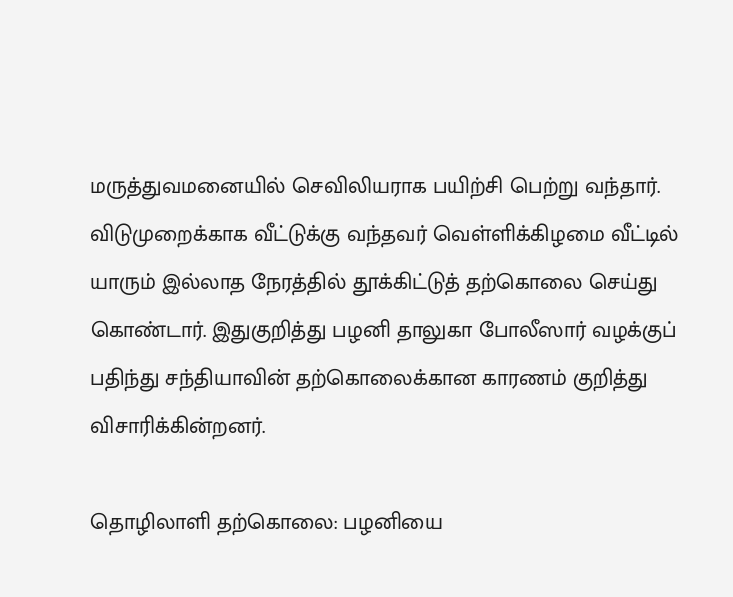மருத்துவமனையில் செவிலியராக பயிற்சி பெற்று வந்தார். விடுமுறைக்காக வீட்டுக்கு வந்தவர் வெள்ளிக்கிழமை வீட்டில் யாரும் இல்லாத நேரத்தில் தூக்கிட்டுத் தற்கொலை செய்து கொண்டார். இதுகுறித்து பழனி தாலுகா போலீஸார் வழக்குப் பதிந்து சந்தியாவின் தற்கொலைக்கான காரணம் குறித்து விசாரிக்கின்றனர்.

தொழிலாளி தற்கொலை: பழனியை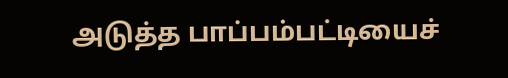அடுத்த பாப்பம்பட்டியைச்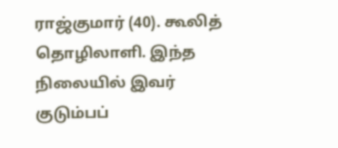ராஜ்குமார் (40). கூலித் தொழிலாளி. இந்த நிலையில் இவர் குடும்பப்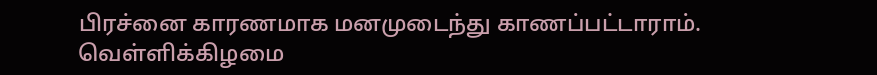பிரச்னை காரணமாக மனமுடைந்து காணப்பட்டாராம். வெள்ளிக்கிழமை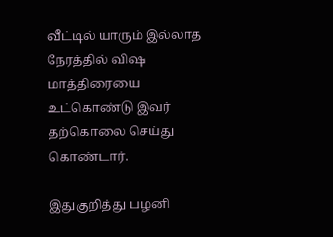வீட்டில் யாரும் இல்லாத நேரத்தில் விஷ மாத்திரையை உட்கொண்டு இவர் தற்கொலை செய்து கொண்டார்.

இதுகுறித்து பழனி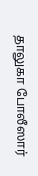தாலுகா போலீஸார்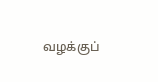வழக்குப்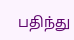பதிந்து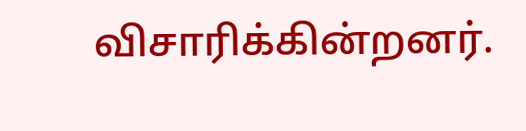விசாரிக்கின்றனர்.